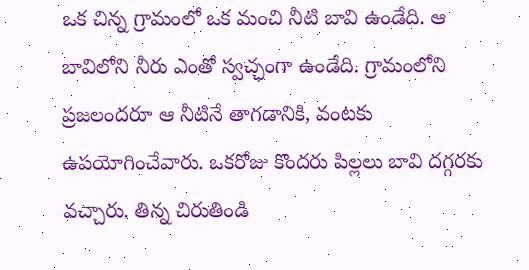ఒక చిన్న గ్రామంలో ఒక మంచి నీటి బావి ఉండేది. ఆ బావిలోని నీరు ఎంతో స్వచ్ఛంగా ఉండేది. గ్రామంలోని ప్రజలందరూ ఆ నీటినే తాగడానికి, వంటకు ఉపయోగించేవారు. ఒకరోజు కొందరు పిల్లలు బావి దగ్గరకు వచ్చారు. తిన్న చిరుతిండి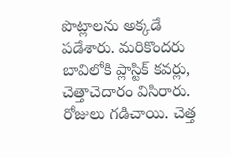పొట్లాలను అక్కడే పడేశారు. మరికొందరు బావిలోకి ప్లాస్టిక్ కవర్లు, చెత్తాచెదారం విసిరారు. రోజులు గడిచాయి. చెత్త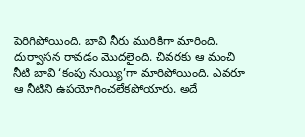పెరిగిపోయింది. బావి నీరు మురికిగా మారింది. దుర్వాసన రావడం మొదలైంది. చివరకు ఆ మంచి నీటి బావి ‘కంపు నుయ్యి’గా మారిపోయింది. ఎవరూ ఆ నీటిని ఉపయోగించలేకపోయారు. అదే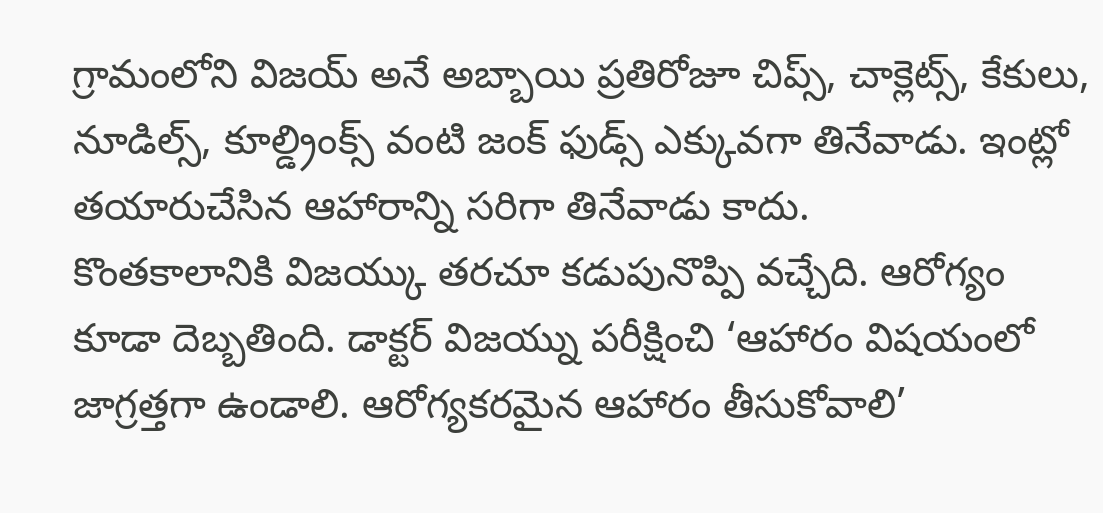గ్రామంలోని విజయ్ అనే అబ్బాయి ప్రతిరోజూ చిప్స్, చాక్లెట్స్, కేకులు, నూడిల్స్, కూల్డ్రింక్స్ వంటి జంక్ ఫుడ్స్ ఎక్కువగా తినేవాడు. ఇంట్లో తయారుచేసిన ఆహారాన్ని సరిగా తినేవాడు కాదు.
కొంతకాలానికి విజయ్కు తరచూ కడుపునొప్పి వచ్చేది. ఆరోగ్యం కూడా దెబ్బతింది. డాక్టర్ విజయ్ను పరీక్షించి ‘ఆహారం విషయంలో జాగ్రత్తగా ఉండాలి. ఆరోగ్యకరమైన ఆహారం తీసుకోవాలి’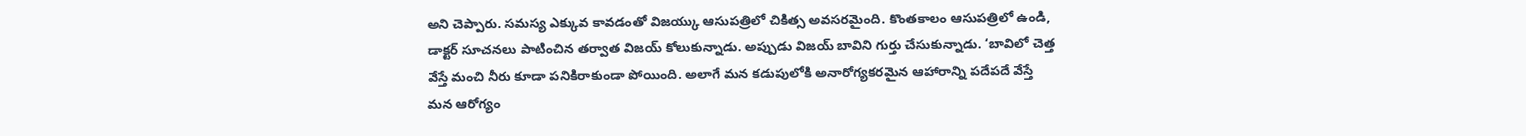అని చెప్పారు. సమస్య ఎక్కువ కావడంతో విజయ్కు ఆసుపత్రిలో చికిత్స అవసరమైంది. కొంతకాలం ఆసుపత్రిలో ఉండి, డాక్టర్ సూచనలు పాటించిన తర్వాత విజయ్ కోలుకున్నాడు. అప్పుడు విజయ్ బావిని గుర్తు చేసుకున్నాడు. ‘బావిలో చెత్త వేస్తే మంచి నీరు కూడా పనికిరాకుండా పోయింది. అలాగే మన కడుపులోకి అనారోగ్యకరమైన ఆహారాన్ని పదేపదే వేస్తే మన ఆరోగ్యం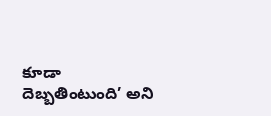కూడా దెబ్బతింటుంది’ అని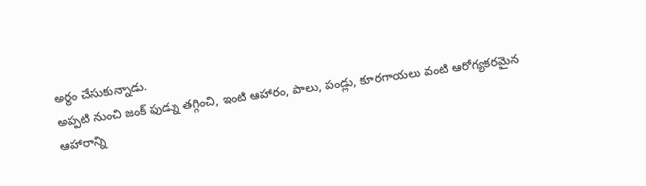అర్థం చేసుకున్నాడు.
అప్పటి నుంచి జంక్ ఫుడ్ను తగ్గించి, ఇంటి ఆహారం, పాలు, పండ్లు, కూరగాయలు వంటి ఆరోగ్యకరమైన ఆహారాన్ని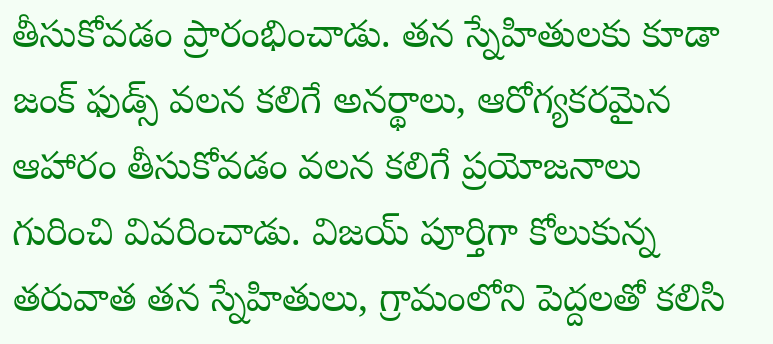తీసుకోవడం ప్రారంభించాడు. తన స్నేహితులకు కూడా జంక్ ఫుడ్స్ వలన కలిగే అనర్థాలు, ఆరోగ్యకరమైన ఆహారం తీసుకోవడం వలన కలిగే ప్రయోజనాలు గురించి వివరించాడు. విజయ్ పూర్తిగా కోలుకున్న తరువాత తన స్నేహితులు, గ్రామంలోని పెద్దలతో కలిసి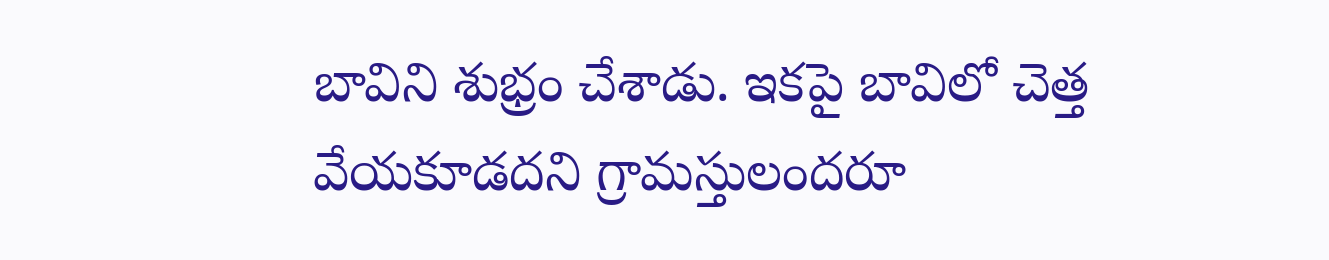బావిని శుభ్రం చేశాడు. ఇకపై బావిలో చెత్త వేయకూడదని గ్రామస్తులందరూ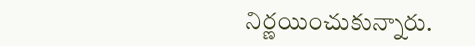నిర్ణయించుకున్నారు.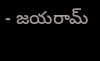- జయరామ్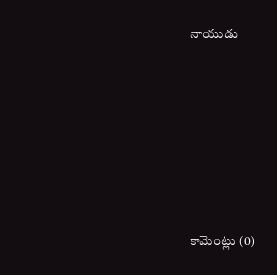నాయుడు








కామెంట్లు (0)